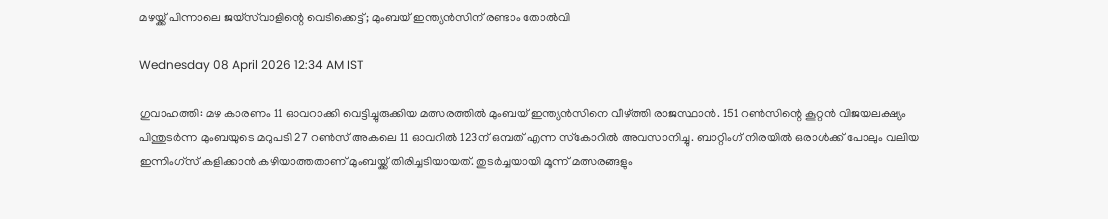മഴയ്ക്ക് പിന്നാലെ ജയ്‌സ്‌വാളിന്റെ വെടിക്കെട്ട്; മുംബയ് ഇന്ത്യന്‍സിന് രണ്ടാം തോല്‍വി

Wednesday 08 April 2026 12:34 AM IST

ഗുവാഹത്തി: മഴ കാരണം 11 ഓവറാക്കി വെട്ടിച്ചുരുക്കിയ മത്സരത്തില്‍ മുംബയ് ഇന്ത്യന്‍സിനെ വീഴ്ത്തി രാജസ്ഥാന്‍. 151 റണ്‍സിന്റെ കൂറ്റന്‍ വിജയലക്ഷ്യം പിന്തുടര്‍ന്ന മുംബയുടെ മറുപടി 27 റണ്‍സ് അകലെ 11 ഓവറില്‍ 123ന് ഒമ്പത് എന്ന സ്‌കോറില്‍ അവസാനിച്ചു. ബാറ്റിംഗ് നിരയില്‍ ഒരാള്‍ക്ക് പോലും വലിയ ഇന്നിംഗ്‌സ് കളിക്കാന്‍ കഴിയാത്തതാണ് മുംബയ്ക്ക് തിരിച്ചടിയായത്. തുടര്‍ച്ചയായി മൂന്ന് മത്സരങ്ങളും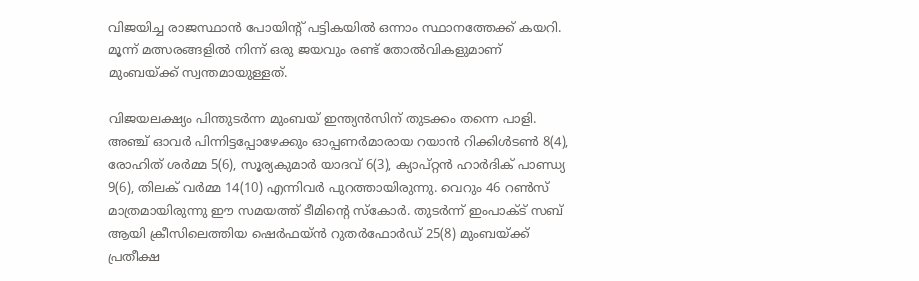വിജയിച്ച രാജസ്ഥാന്‍ പോയിന്റ് പട്ടികയില്‍ ഒന്നാം സ്ഥാനത്തേക്ക് കയറി. മൂന്ന് മത്സരങ്ങളില്‍ നിന്ന് ഒരു ജയവും രണ്ട് തോല്‍വികളുമാണ് മുംബയ്ക്ക് സ്വന്തമായുള്ളത്.

വിജയലക്ഷ്യം പിന്തുടര്‍ന്ന മുംബയ് ഇന്ത്യന്‍സിന് തുടക്കം തന്നെ പാളി. അഞ്ച് ഓവര്‍ പിന്നിട്ടപ്പോഴേക്കും ഓപ്പണര്‍മാരായ റയാന്‍ റിക്കിള്‍ടണ്‍ 8(4), രോഹിത് ശര്‍മ്മ 5(6), സൂര്യകുമാര്‍ യാദവ് 6(3), ക്യാപ്റ്റന്‍ ഹാര്‍ദിക് പാണ്ഡ്യ 9(6), തിലക് വര്‍മ്മ 14(10) എന്നിവര്‍ പുറത്തായിരുന്നു. വെറും 46 റണ്‍സ് മാത്രമായിരുന്നു ഈ സമയത്ത് ടീമിന്റെ സ്‌കോര്‍. തുടര്‍ന്ന് ഇംപാക്ട് സബ് ആയി ക്രീസിലെത്തിയ ഷെര്‍ഫയ്ന്‍ റുതര്‍ഫോര്‍ഡ് 25(8) മുംബയ്ക്ക് പ്രതീക്ഷ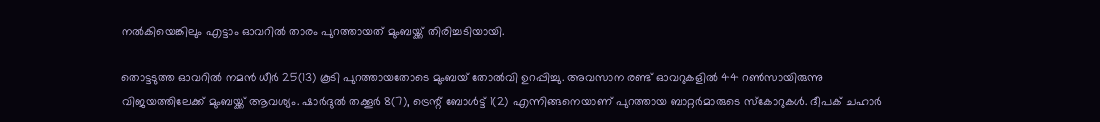നല്‍കിയെങ്കിലും എട്ടാം ഓവറില്‍ താരം പുറത്തായത് മുംബയ്ക്ക് തിരിച്ചടിയായി.

തൊട്ടടുത്ത ഓവറില്‍ നമന്‍ ധീര്‍ 25(13) കൂടി പുറത്തായതോടെ മുംബയ് തോല്‍വി ഉറപ്പിച്ചു. അവസാന രണ്ട് ഓവറുകളില്‍ 44 റണ്‍സായിരുന്നു വിജയത്തിലേക്ക് മുംബയ്ക്ക് ആവശ്യം. ഷാര്‍ദുല്‍ തക്കൂര്‍ 8(7), ട്രെന്റ് ബോള്‍ട്ട് 1(2) എന്നിങ്ങനെയാണ് പുറത്തായ ബാറ്റര്‍മാരുടെ സ്‌കോറുകള്‍. ദീപക് ചഹാര്‍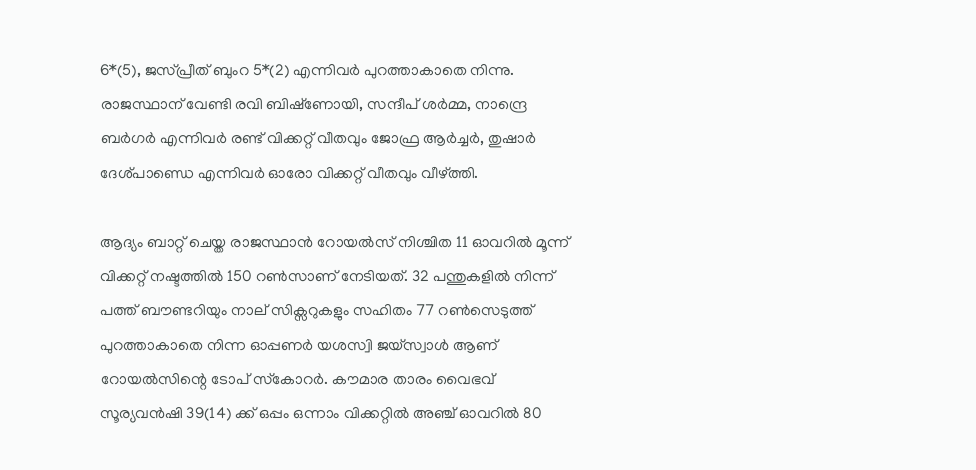6*(5), ജസ്പ്രീത് ബുംറ 5*(2) എന്നിവര്‍ പുറത്താകാതെ നിന്നു. രാജസ്ഥാന് വേണ്ടി രവി ബിഷ്‌ണോയി, സന്ദീപ് ശര്‍മ്മ, നാന്ദ്രെ ബര്‍ഗര്‍ എന്നിവര്‍ രണ്ട് വിക്കറ്റ് വീതവും ജോഫ്ര ആര്‍ച്ചര്‍, തുഷാര്‍ ദേശ്പാണ്ഡെ എന്നിവര്‍ ഓരോ വിക്കറ്റ് വീതവും വീഴ്ത്തി.

ആദ്യം ബാറ്റ് ചെയ്ത രാജസ്ഥാന്‍ റോയല്‍സ് നിശ്ചിത 11 ഓവറില്‍ മൂന്ന് വിക്കറ്റ് നഷ്ടത്തില്‍ 150 റണ്‍സാണ് നേടിയത്. 32 പന്തുകളില്‍ നിന്ന് പത്ത് ബൗണ്ടറിയും നാല് സിക്സറുകളും സഹിതം 77 റണ്‍സെടുത്ത് പുറത്താകാതെ നിന്ന ഓപ്പണര്‍ യശസ്വി ജയ്സ്വാള്‍ ആണ് റോയല്‍സിന്റെ ടോപ് സ്‌കോറര്‍. കൗമാര താരം വൈഭവ് സൂര്യവന്‍ഷി 39(14) ക്ക് ഒപ്പം ഒന്നാം വിക്കറ്റില്‍ അഞ്ച് ഓവറില്‍ 80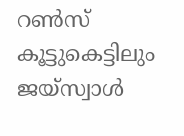റണ്‍സ് കൂട്ടുകെട്ടിലും ജയ്സ്വാള്‍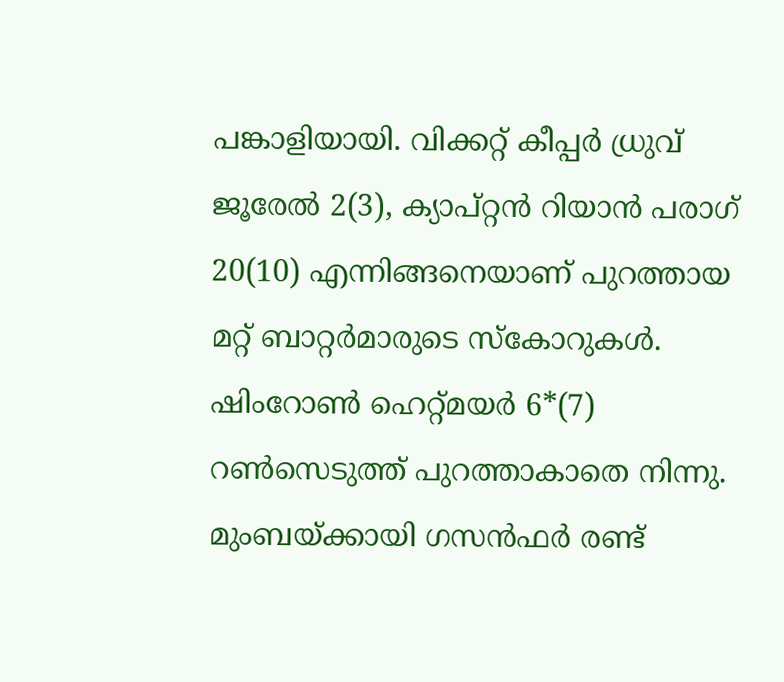പങ്കാളിയായി. വിക്കറ്റ് കീപ്പര്‍ ധ്രുവ് ജൂരേല്‍ 2(3), ക്യാപ്റ്റന്‍ റിയാന്‍ പരാഗ് 20(10) എന്നിങ്ങനെയാണ് പുറത്തായ മറ്റ് ബാറ്റര്‍മാരുടെ സ്‌കോറുകള്‍. ഷിംറോണ്‍ ഹെറ്റ്മയര്‍ 6*(7) റണ്‍സെടുത്ത് പുറത്താകാതെ നിന്നു. മുംബയ്ക്കായി ഗസന്‍ഫര്‍ രണ്ട്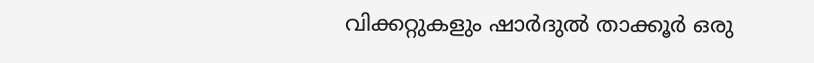വിക്കറ്റുകളും ഷാര്‍ദുല്‍ താക്കൂര്‍ ഒരു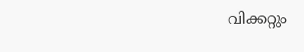വിക്കറ്റും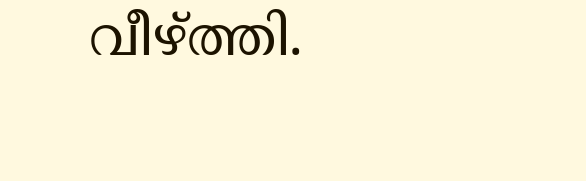വീഴ്ത്തി.